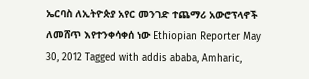ኤርባስ ለኢትዮጵያ አየር መንገድ ተጨማሪ አውሮፕላኖች ለመሸጥ እየተንቀሳቀሰ ነው Ethiopian Reporter May 30, 2012 Tagged with addis ababa, Amharic,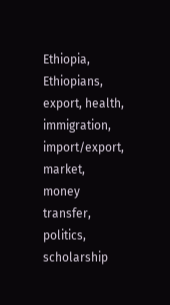Ethiopia, Ethiopians, export, health, immigration, import/export, market, money transfer, politics, scholarship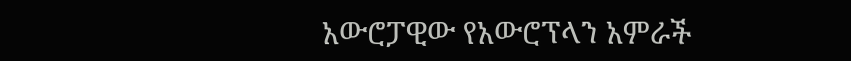አውሮፓዊው የአውሮፕላን አምራች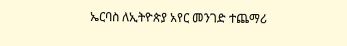ኤርባስ ለኢትዮጵያ አየር መንገድ ተጨማሪ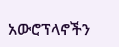አውሮፕላኖችን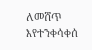ለመሸጥ እየተንቀሳቀሰ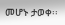መሆኑ ታወቀ፡፡